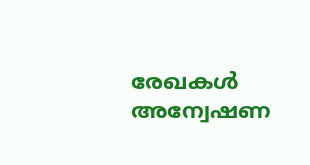രേഖകൾ അന്വേഷണ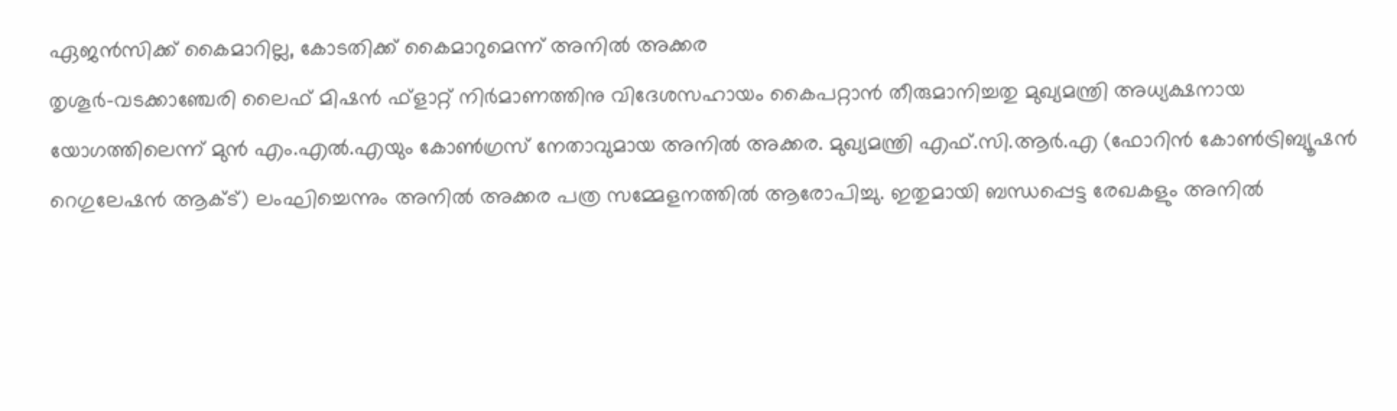ഏജൻസിക്ക് കൈമാറില്ല, കോടതിക്ക് കൈമാറുമെന്ന് അനിൽ അക്കര
തൃശൂർ-വടക്കാഞ്ചേരി ലൈഫ് മിഷൻ ഫ്ളാറ്റ് നിർമാണത്തിനു വിദേശസഹായം കൈപറ്റാൻ തീരുമാനിച്ചതു മുഖ്യമന്ത്രി അധ്യക്ഷനായ യോഗത്തിലെന്ന് മുൻ എം.എൽ.എയും കോൺഗ്രസ് നേതാവുമായ അനിൽ അക്കര. മുഖ്യമന്ത്രി എഫ്.സി.ആർ.എ (ഫോറിൻ കോൺട്രിബ്യൂഷൻ റെഗുലേഷൻ ആക്ട്) ലംഘിച്ചെന്നും അനിൽ അക്കര പത്ര സമ്മേളനത്തിൽ ആരോപിച്ചു. ഇതുമായി ബന്ധപ്പെട്ട രേഖകളും അനിൽ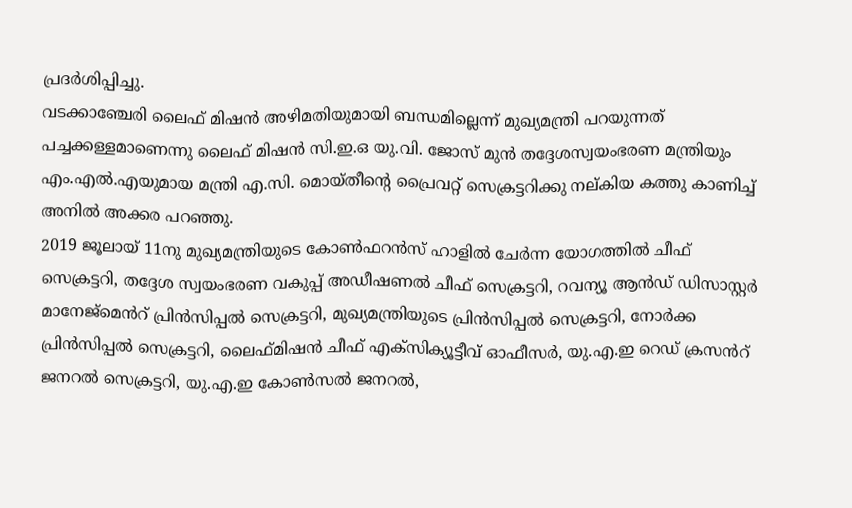പ്രദർശിപ്പിച്ചു.
വടക്കാഞ്ചേരി ലൈഫ് മിഷൻ അഴിമതിയുമായി ബന്ധമില്ലെന്ന് മുഖ്യമന്ത്രി പറയുന്നത് പച്ചക്കള്ളമാണെന്നു ലൈഫ് മിഷൻ സി.ഇ.ഒ യു.വി. ജോസ് മുൻ തദ്ദേശസ്വയംഭരണ മന്ത്രിയും എം.എൽ.എയുമായ മന്ത്രി എ.സി. മൊയ്തീന്റെ പ്രൈവറ്റ് സെക്രട്ടറിക്കു നല്കിയ കത്തു കാണിച്ച് അനിൽ അക്കര പറഞ്ഞു.
2019 ജൂലായ് 11നു മുഖ്യമന്ത്രിയുടെ കോൺഫറൻസ് ഹാളിൽ ചേർന്ന യോഗത്തിൽ ചീഫ് സെക്രട്ടറി, തദ്ദേശ സ്വയംഭരണ വകുപ്പ് അഡീഷണൽ ചീഫ് സെക്രട്ടറി, റവന്യൂ ആൻഡ് ഡിസാസ്റ്റർ മാനേജ്മെൻറ് പ്രിൻസിപ്പൽ സെക്രട്ടറി, മുഖ്യമന്ത്രിയുടെ പ്രിൻസിപ്പൽ സെക്രട്ടറി, നോർക്ക പ്രിൻസിപ്പൽ സെക്രട്ടറി, ലൈഫ്മിഷൻ ചീഫ് എക്സിക്യൂട്ടീവ് ഓഫീസർ, യു.എ.ഇ റെഡ് ക്രസൻറ് ജനറൽ സെക്രട്ടറി, യു.എ.ഇ കോൺസൽ ജനറൽ,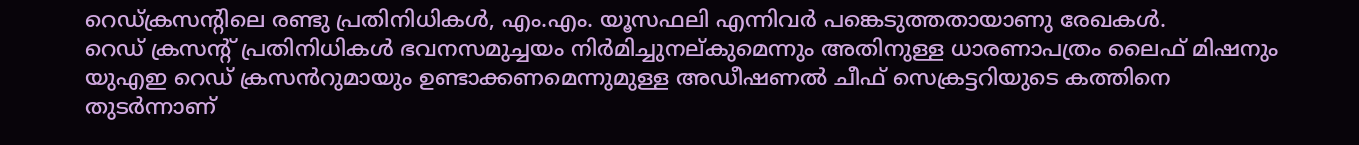റെഡ്ക്രസന്റിലെ രണ്ടു പ്രതിനിധികൾ, എം.എം. യൂസഫലി എന്നിവർ പങ്കെടുത്തതായാണു രേഖകൾ.
റെഡ് ക്രസന്റ് പ്രതിനിധികൾ ഭവനസമുച്ചയം നിർമിച്ചുനല്കുമെന്നും അതിനുള്ള ധാരണാപത്രം ലൈഫ് മിഷനും യുഎഇ റെഡ് ക്രസൻറുമായും ഉണ്ടാക്കണമെന്നുമുള്ള അഡീഷണൽ ചീഫ് സെക്രട്ടറിയുടെ കത്തിനെ തുടർന്നാണ്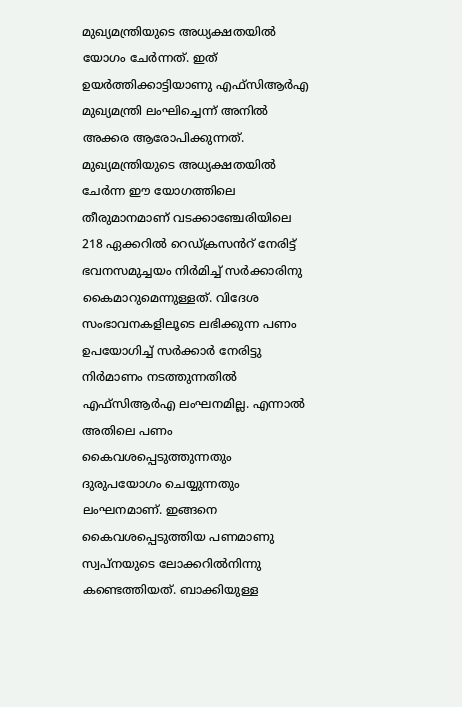മുഖ്യമന്ത്രിയുടെ അധ്യക്ഷതയിൽ യോഗം ചേർന്നത്. ഇത് ഉയർത്തിക്കാട്ടിയാണു എഫ്സിആർഎ മുഖ്യമന്ത്രി ലംഘിച്ചെന്ന് അനിൽ അക്കര ആരോപിക്കുന്നത്.
മുഖ്യമന്ത്രിയുടെ അധ്യക്ഷതയിൽ ചേർന്ന ഈ യോഗത്തിലെ തീരുമാനമാണ് വടക്കാഞ്ചേരിയിലെ 218 ഏക്കറിൽ റെഡ്ക്രസൻറ് നേരിട്ട് ഭവനസമുച്ചയം നിർമിച്ച് സർക്കാരിനു കൈമാറുമെന്നുള്ളത്. വിദേശ സംഭാവനകളിലൂടെ ലഭിക്കുന്ന പണം ഉപയോഗിച്ച് സർക്കാർ നേരിട്ടു നിർമാണം നടത്തുന്നതിൽ എഫ്സിആർഎ ലംഘനമില്ല. എന്നാൽ അതിലെ പണം കൈവശപ്പെടുത്തുന്നതും ദുരുപയോഗം ചെയ്യുന്നതും ലംഘനമാണ്. ഇങ്ങനെ കൈവശപ്പെടുത്തിയ പണമാണു സ്വപ്നയുടെ ലോക്കറിൽനിന്നു കണ്ടെത്തിയത്. ബാക്കിയുള്ള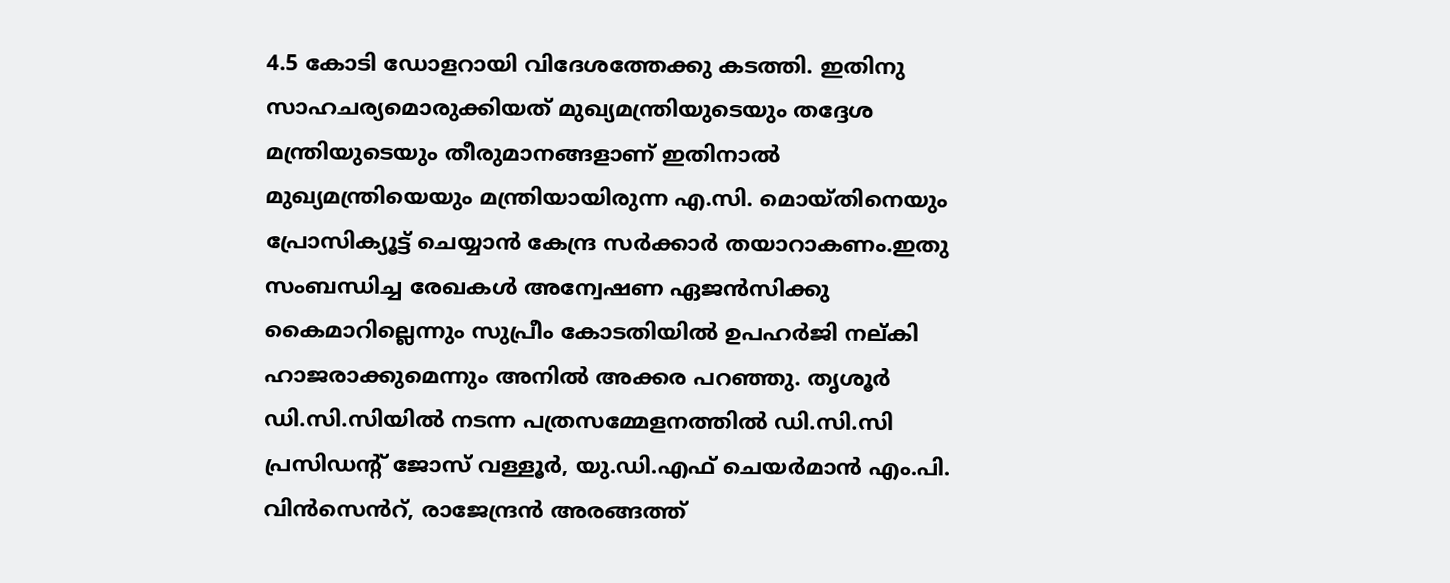4.5 കോടി ഡോളറായി വിദേശത്തേക്കു കടത്തി. ഇതിനു സാഹചര്യമൊരുക്കിയത് മുഖ്യമന്ത്രിയുടെയും തദ്ദേശ മന്ത്രിയുടെയും തീരുമാനങ്ങളാണ് ഇതിനാൽ മുഖ്യമന്ത്രിയെയും മന്ത്രിയായിരുന്ന എ.സി. മൊയ്തിനെയും പ്രോസിക്യൂട്ട് ചെയ്യാൻ കേന്ദ്ര സർക്കാർ തയാറാകണം.ഇതു സംബന്ധിച്ച രേഖകൾ അന്വേഷണ ഏജൻസിക്കു കൈമാറില്ലെന്നും സുപ്രീം കോടതിയിൽ ഉപഹർജി നല്കി ഹാജരാക്കുമെന്നും അനിൽ അക്കര പറഞ്ഞു. തൃശൂർ ഡി.സി.സിയിൽ നടന്ന പത്രസമ്മേളനത്തിൽ ഡി.സി.സി പ്രസിഡന്റ് ജോസ് വള്ളൂർ, യു.ഡി.എഫ് ചെയർമാൻ എം.പി. വിൻസെൻറ്, രാജേന്ദ്രൻ അരങ്ങത്ത്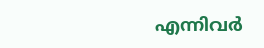എന്നിവർ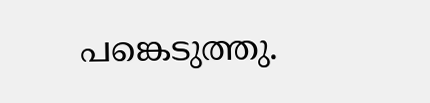പങ്കെടുത്തു.